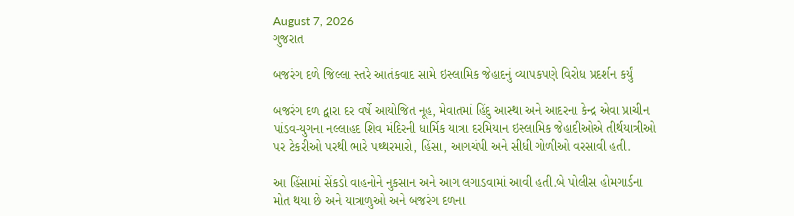August 7, 2026
ગુજરાત

બજરંગ દળે જિલ્લા સ્તરે આતંકવાદ સામે ઇસ્લામિક જેહાદનું વ્યાપકપણે વિરોધ પ્રદર્શન કર્યું

બજરંગ દળ દ્વારા દર વર્ષે આયોજિત નૂહ, મેવાતમાં હિંદુ આસ્થા અને આદરના કેન્દ્ર એવા પ્રાચીન પાંડવ-યુગના નલ્લાહદ શિવ મંદિરની ધાર્મિક યાત્રા દરમિયાન ઇસ્લામિક જેહાદીઓએ તીર્થયાત્રીઓ પર ટેકરીઓ પરથી ભારે પથ્થરમારો, હિંસા, આગચંપી અને સીધી ગોળીઓ વરસાવી હતી.

આ હિંસામાં સેંકડો વાહનોને નુકસાન અને આગ લગાડવામાં આવી હતી.બે પોલીસ હોમગાર્ડના મોત થયા છે અને યાત્રાળુઓ અને બજરંગ દળના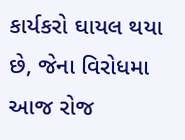કાર્યકરો ઘાયલ થયા છે, જેના વિરોધમા આજ રોજ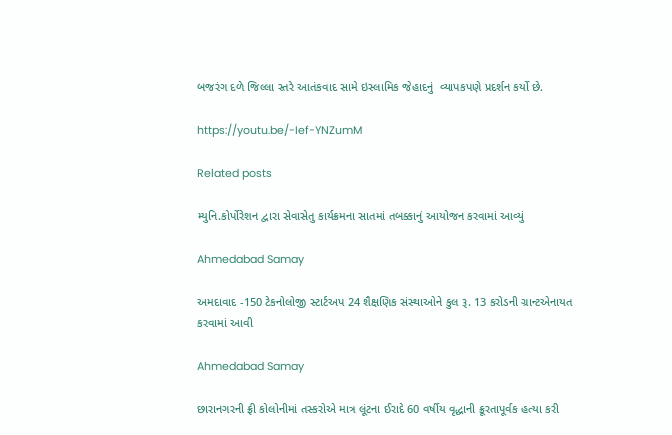બજરંગ દળે જિલ્લા સ્તરે આતંકવાદ સામે ઇસ્લામિક જેહાદનું  વ્યાપકપણે પ્રદર્શન કર્યો છે.

https://youtu.be/-Ief-YNZumM

Related posts

મ્યુનિ.કોર્પોરેશન દ્વારા સેવાસેતુ કાર્યક્રમના સાતમાં તબક્કાનું આયોજન કરવામાં આવ્યું

Ahmedabad Samay

અમદાવાદ -150 ટેકનોલોજી સ્ટાર્ટઅપ 24 શૈક્ષણિક સંસ્થાઓને કુલ રૂ. 13 કરોડની ગ્રાન્ટએનાયત કરવામાં આવી

Ahmedabad Samay

છારાનગરની ફ્રી કોલોનીમાં તસ્કરોએ માત્ર લૂંટના ઈરાદે 60 વર્ષીય વૃદ્ધાની ક્રૂરતાપૂર્વક હત્યા કરી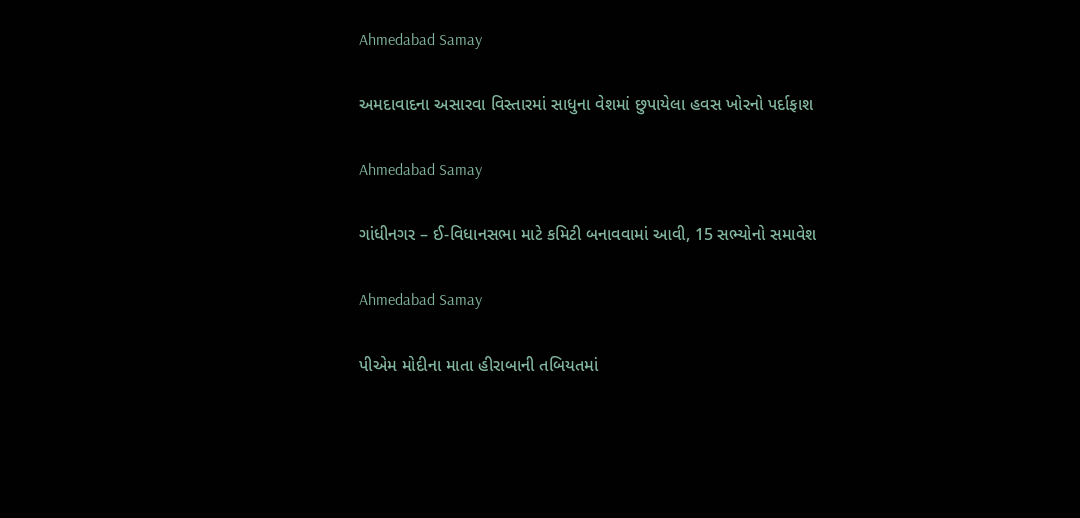Ahmedabad Samay

અમદાવાદના અસારવા વિસ્તારમાં સાધુના વેશમાં છુપાયેલા હવસ ખોરનો પર્દાફાશ

Ahmedabad Samay

ગાંધીનગર – ઈ-વિધાનસભા માટે કમિટી બનાવવામાં આવી, 15 સભ્યોનો સમાવેશ

Ahmedabad Samay

પીએમ મોદીના માતા હીરાબાની તબિયતમાં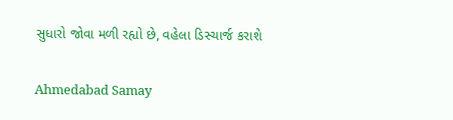સુધારો જોવા મળી રહ્યો છે, વહેલા ડિસ્ચાર્જ કરાશે

Ahmedabad Samay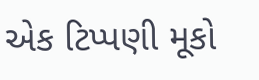એક ટિપ્પણી મૂકો